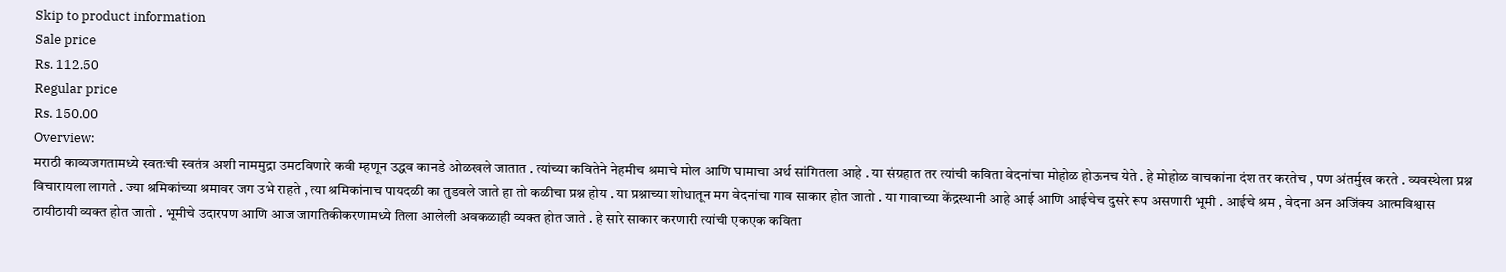Skip to product information
Sale price
Rs. 112.50
Regular price
Rs. 150.00
Overview:
मराठी काव्यजगतामध्ये स्वतःची स्वतंत्र अशी नाममुद्रा उमटविणारे कवी म्हणून उद्धव कानडे ओळखले जातात . त्यांच्या कवितेने नेहमीच श्रमाचे मोल आणि घामाचा अर्थ सांगितला आहे . या संग्रहात तर त्यांची कविता वेदनांचा मोहोळ होऊनच येते . हे मोहोळ वाचकांना दंश तर करतेच , पण अंतर्मुख करते . व्यवस्थेला प्रश्न विचारायला लागते . ज्या श्रमिकांच्या श्रमावर जग उभे राहते , त्या श्रमिकांनाच पायदळी का तुडवले जाते हा तो कळीचा प्रश्न होय . या प्रश्नाच्या शोधातून मग वेदनांचा गाव साकार होत जातो . या गावाच्या केंद्रस्थानी आहे आई आणि आईचेच दुसरे रूप असणारी भूमी . आईचे श्रम , वेदना अन अजिंक्य आत्मविश्वास ठायीठायी व्यक्त होत जातो . भूमीचे उदारपण आणि आज जागतिकीकरणामध्ये तिला आलेली अवकळाही व्यक्त होत जाते . हे सारे साकार करणारी त्यांची एकएक कविता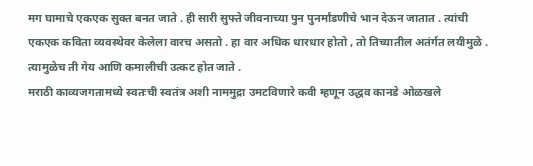मग घामाचे एकएक सुक्त बनत जाते . ही सारी सुफ्ते जीवनाच्या पुन पुनर्मांडणीचे भान देऊन जातात . त्यांची एकएक कविता व्यवस्थेवर केलेला वारच असतो . हा वार अधिक धारधार होतो , तो तिच्यातील अतंर्गत लयीमुळे . त्यामुळेच ती गेय आणि कमालीची उत्कट होत जाते .
मराठी काव्यजगतामध्ये स्वतःची स्वतंत्र अशी नाममुद्रा उमटविणारे कवी म्हणून उद्धव कानडे ओळखले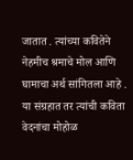जातात . त्यांच्या कवितेने नेहमीच श्रमाचे मोल आणि घामाचा अर्थ सांगितला आहे . या संग्रहात तर त्यांची कविता वेदनांचा मोहोळ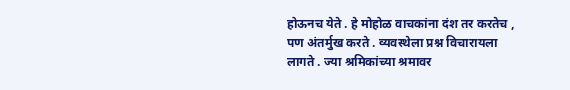होऊनच येते . हे मोहोळ वाचकांना दंश तर करतेच , पण अंतर्मुख करते . व्यवस्थेला प्रश्न विचारायला लागते . ज्या श्रमिकांच्या श्रमावर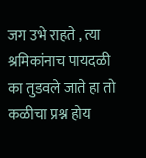जग उभे राहते , त्या श्रमिकांनाच पायदळी का तुडवले जाते हा तो कळीचा प्रश्न होय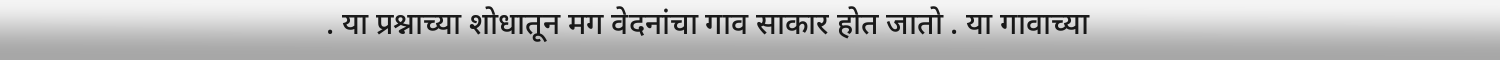. या प्रश्नाच्या शोधातून मग वेदनांचा गाव साकार होत जातो . या गावाच्या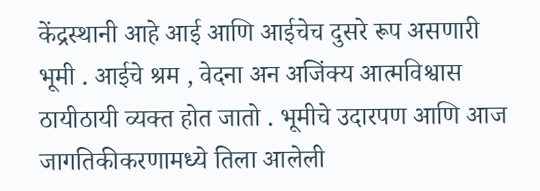केंद्रस्थानी आहे आई आणि आईचेच दुसरे रूप असणारी भूमी . आईचे श्रम , वेदना अन अजिंक्य आत्मविश्वास ठायीठायी व्यक्त होत जातो . भूमीचे उदारपण आणि आज जागतिकीकरणामध्ये तिला आलेली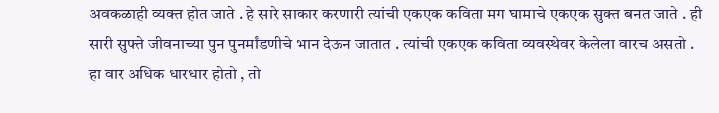अवकळाही व्यक्त होत जाते . हे सारे साकार करणारी त्यांची एकएक कविता मग घामाचे एकएक सुक्त बनत जाते . ही सारी सुफ्ते जीवनाच्या पुन पुनर्मांडणीचे भान देऊन जातात . त्यांची एकएक कविता व्यवस्थेवर केलेला वारच असतो . हा वार अधिक धारधार होतो , तो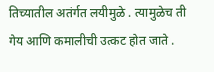तिच्यातील अतंर्गत लयीमुळे . त्यामुळेच ती गेय आणि कमालीची उत्कट होत जाते .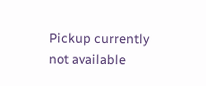Pickup currently not available